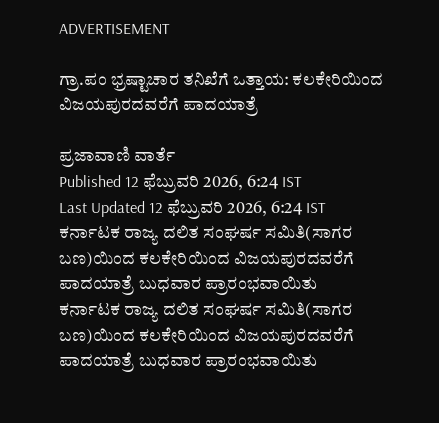ADVERTISEMENT

ಗ್ರಾ.ಪಂ ಭ್ರಷ್ಟಾಚಾರ ತನಿಖೆಗೆ ಒತ್ತಾಯ: ಕಲಕೇರಿಯಿಂದ ವಿಜಯಪುರದವರೆಗೆ ಪಾದಯಾತ್ರೆ

ಪ್ರಜಾವಾಣಿ ವಾರ್ತೆ
Published 12 ಫೆಬ್ರುವರಿ 2026, 6:24 IST
Last Updated 12 ಫೆಬ್ರುವರಿ 2026, 6:24 IST
ಕರ್ನಾಟಕ ರಾಜ್ಯ ದಲಿತ ಸಂಘರ್ಷ ಸಮಿತಿ(ಸಾಗರ ಬಣ)ಯಿಂದ ಕಲಕೇರಿಯಿಂದ ವಿಜಯಪುರದವರೆಗೆ ಪಾದಯಾತ್ರೆ ಬುಧವಾರ ಪ್ರಾರಂಭವಾಯಿತು
ಕರ್ನಾಟಕ ರಾಜ್ಯ ದಲಿತ ಸಂಘರ್ಷ ಸಮಿತಿ(ಸಾಗರ ಬಣ)ಯಿಂದ ಕಲಕೇರಿಯಿಂದ ವಿಜಯಪುರದವರೆಗೆ ಪಾದಯಾತ್ರೆ ಬುಧವಾರ ಪ್ರಾರಂಭವಾಯಿತು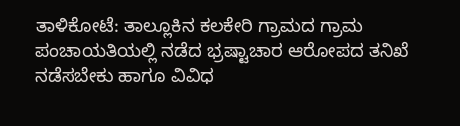ತಾಳಿಕೋಟೆ: ತಾಲ್ಲೂಕಿನ ಕಲಕೇರಿ ಗ್ರಾಮದ ಗ್ರಾಮ ಪಂಚಾಯತಿಯಲ್ಲಿ ನಡೆದ ಭ್ರಷ್ಟಾಚಾರ ಆರೋಪದ ತನಿಖೆ ನಡೆಸಬೇಕು ಹಾಗೂ ವಿವಿಧ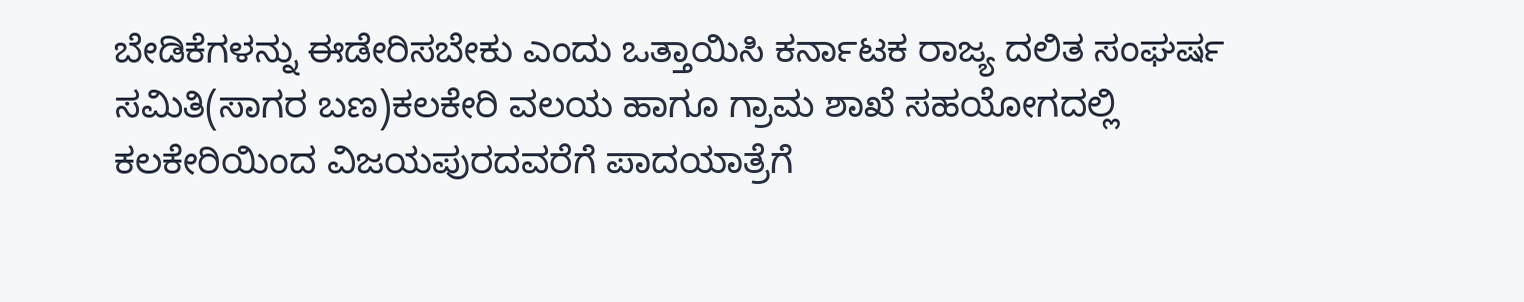ಬೇಡಿಕೆಗಳನ್ನು ಈಡೇರಿಸಬೇಕು ಎಂದು ಒತ್ತಾಯಿಸಿ ಕರ್ನಾಟಕ ರಾಜ್ಯ ದಲಿತ ಸಂಘರ್ಷ ಸಮಿತಿ(ಸಾಗರ ಬಣ)ಕಲಕೇರಿ ವಲಯ ಹಾಗೂ ಗ್ರಾಮ ಶಾಖೆ ಸಹಯೋಗದಲ್ಲಿ ಕಲಕೇರಿಯಿಂದ ವಿಜಯಪುರದವರೆಗೆ ಪಾದಯಾತ್ರೆಗೆ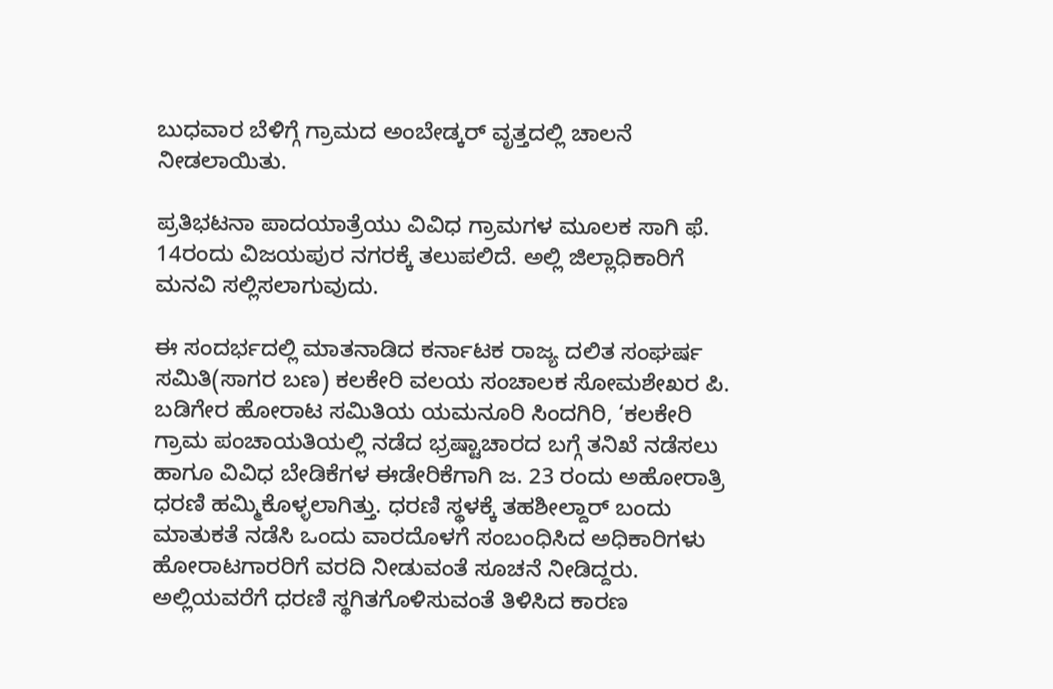ಬುಧವಾರ ಬೆಳಿಗ್ಗೆ ಗ್ರಾಮದ ಅಂಬೇಡ್ಕರ್ ವೃತ್ತದಲ್ಲಿ ಚಾಲನೆ ನೀಡಲಾಯಿತು.

ಪ್ರತಿಭಟನಾ ಪಾದಯಾತ್ರೆಯು ವಿವಿಧ ಗ್ರಾಮಗಳ ಮೂಲಕ ಸಾಗಿ ಫೆ. 14ರಂದು ವಿಜಯಪುರ ನಗರಕ್ಕೆ ತಲುಪಲಿದೆ. ಅಲ್ಲಿ ಜಿಲ್ಲಾಧಿಕಾರಿಗೆ ಮನವಿ ಸಲ್ಲಿಸಲಾಗುವುದು.

ಈ ಸಂದರ್ಭದಲ್ಲಿ ಮಾತನಾಡಿದ ಕರ್ನಾಟಕ ರಾಜ್ಯ ದಲಿತ ಸಂಘರ್ಷ ಸಮಿತಿ(ಸಾಗರ ಬಣ) ಕಲಕೇರಿ ವಲಯ ಸಂಚಾಲಕ ಸೋಮಶೇಖರ ಪಿ. ಬಡಿಗೇರ ಹೋರಾಟ ಸಮಿತಿಯ ಯಮನೂರಿ ಸಿಂದಗಿರಿ, ‘ಕಲಕೇರಿ ಗ್ರಾಮ ಪಂಚಾಯತಿಯಲ್ಲಿ ನಡೆದ ಭ್ರಷ್ಟಾಚಾರದ ಬಗ್ಗೆ ತನಿಖೆ ನಡೆಸಲು ಹಾಗೂ ವಿವಿಧ ಬೇಡಿಕೆಗಳ ಈಡೇರಿಕೆಗಾಗಿ ಜ. 23 ರಂದು ಅಹೋರಾತ್ರಿ ಧರಣಿ ಹಮ್ಮಿಕೊಳ್ಳಲಾಗಿತ್ತು. ಧರಣಿ ಸ್ಥಳಕ್ಕೆ ತಹಶೀಲ್ದಾರ್‌ ಬಂದು ಮಾತುಕತೆ ನಡೆಸಿ ಒಂದು ವಾರದೊಳಗೆ ಸಂಬಂಧಿಸಿದ ಅಧಿಕಾರಿಗಳು ಹೋರಾಟಗಾರರಿಗೆ ವರದಿ ನೀಡುವಂತೆ ಸೂಚನೆ ನೀಡಿದ್ದರು. ಅಲ್ಲಿಯವರೆಗೆ ಧರಣಿ ಸ್ಥಗಿತಗೊಳಿಸುವಂತೆ ತಿಳಿಸಿದ ಕಾರಣ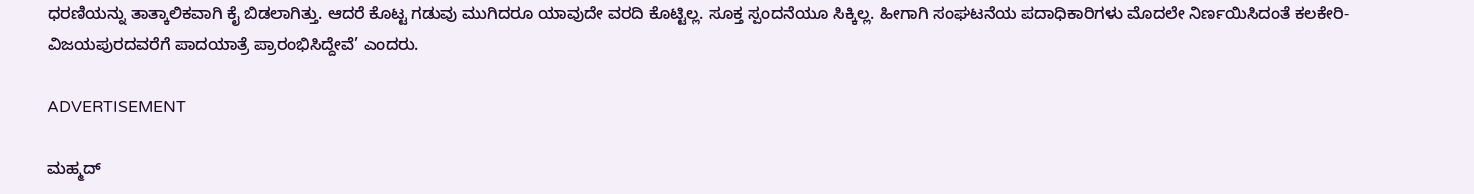ಧರಣಿಯನ್ನು ತಾತ್ಕಾಲಿಕವಾಗಿ ಕೈ ಬಿಡಲಾಗಿತ್ತು. ಆದರೆ ಕೊಟ್ಟ ಗಡುವು ಮುಗಿದರೂ ಯಾವುದೇ ವರದಿ ಕೊಟ್ಟಿಲ್ಲ. ಸೂಕ್ತ ಸ್ಪಂದನೆಯೂ ಸಿಕ್ಕಿಲ್ಲ. ಹೀಗಾಗಿ ಸಂಘಟನೆಯ ಪದಾಧಿಕಾರಿಗಳು ಮೊದಲೇ ನಿರ್ಣಯಿಸಿದಂತೆ ಕಲಕೇರಿ- ವಿಜಯಪುರದವರೆಗೆ ಪಾದಯಾತ್ರೆ ಪ್ರಾರಂಭಿಸಿದ್ದೇವೆ’ ಎಂದರು.

ADVERTISEMENT

ಮಹ್ಮದ್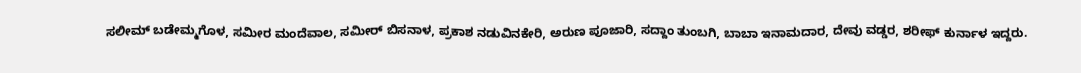ಸಲೀಮ್ ಬಡೇಮ್ಮಗೊಳ, ಸಮೀರ ಮಂದೆವಾಲ, ಸಮೀರ್ ಬಿಸನಾಳ, ಪ್ರಕಾಶ ನಡುವಿನಕೇರಿ, ಅರುಣ ಪೂಜಾರಿ, ಸದ್ದಾಂ ತುಂಬಗಿ, ಬಾಬಾ ಇನಾಮದಾರ, ದೇವು ವಡ್ಡರ, ಶರೀಫ್ ಕುರ್ನಾಳ ಇದ್ದರು.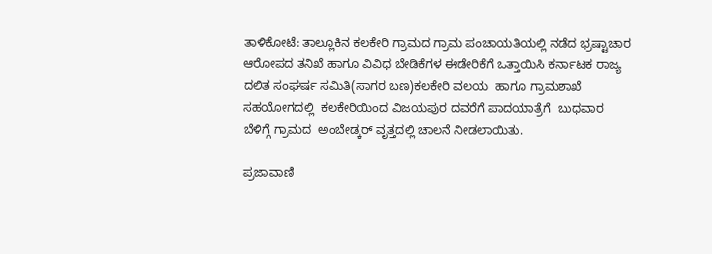ತಾಳಿಕೋಟೆ: ತಾಲ್ಲೂಕಿನ ಕಲಕೇರಿ ಗ್ರಾಮದ ಗ್ರಾಮ ಪಂಚಾಯತಿಯಲ್ಲಿ ನಡೆದ ಭ್ರಷ್ಟಾಚಾರ ಆರೋಪದ ತನಿಖೆ ಹಾಗೂ ವಿವಿಧ ಬೇಡಿಕೆಗಳ ಈಡೇರಿಕೆಗೆ ಒತ್ತಾಯಿಸಿ ಕರ್ನಾಟಕ ರಾಜ್ಯ ದಲಿತ ಸಂಘರ್ಷ ಸಮಿತಿ(ಸಾಗರ ಬಣ)ಕಲಕೇರಿ ವಲಯ  ಹಾಗೂ ಗ್ರಾಮಶಾಖೆ ಸಹಯೋಗದಲ್ಲಿ  ಕಲಕೇರಿಯಿಂದ ವಿಜಯಪುರ ದವರೆಗೆ ಪಾದಯಾತ್ರೆಗೆ  ಬುಧವಾರ  ಬೆಳಿಗ್ಗೆ ಗ್ರಾಮದ  ಅಂಬೇಡ್ಕರ್ ವೃತ್ತದಲ್ಲಿ ಚಾಲನೆ ನೀಡಲಾಯಿತು.

ಪ್ರಜಾವಾಣಿ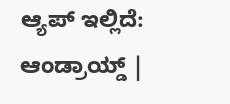ಆ್ಯಪ್ ಇಲ್ಲಿದೆ: ಆಂಡ್ರಾಯ್ಡ್ |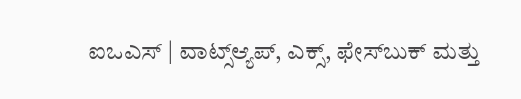ಐಒಎಸ್ | ವಾಟ್ಸ್ಆ್ಯಪ್, ಎಕ್ಸ್, ಫೇಸ್‌ಬುಕ್ ಮತ್ತು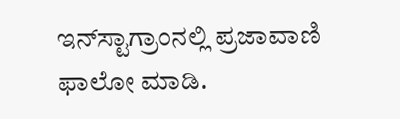ಇನ್‌ಸ್ಟಾಗ್ರಾಂನಲ್ಲಿ ಪ್ರಜಾವಾಣಿ ಫಾಲೋ ಮಾಡಿ.